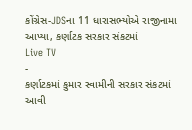કોંગ્રેસ-JDSના 11 ધારાસભ્યોએ રાજીનામા આપ્યા, કર્ણાટક સરકાર સંકટમાં
Live TV
-
કર્ણાટકમાં કુમાર સ્વામીની સરકાર સંકટમાં આવી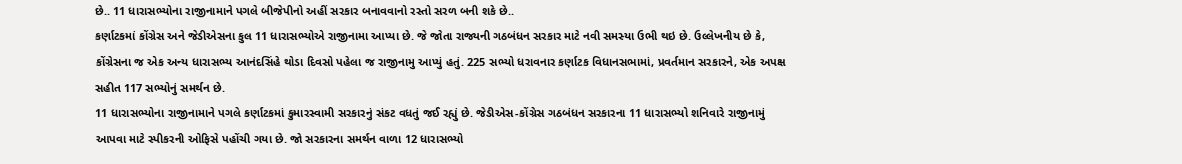છે.. 11 ધારાસભ્યોના રાજીનામાને પગલે બીજેપીનો અહીં સરકાર બનાવવાનો રસ્તો સરળ બની શકે છે..
કર્ણાટકમાં કોંગ્રેસ અને જેડીએસના કુલ 11 ધારાસભ્યોએ રાજીનામા આપ્યા છે. જે જોતા રાજ્યની ગઠબંધન સરકાર માટે નવી સમસ્યા ઉભી થઇ છે. ઉલ્લેખનીય છે કે, કોંગ્રેસના જ એક અન્ય ધારાસભ્ય આનંદસિંહે થોડા દિવસો પહેલા જ રાજીનામુ આપ્યું હતું. 225 સભ્યો ધરાવનાર કર્ણાટક વિધાનસભામાં, પ્રવર્તમાન સરકારને, એક અપક્ષ સહીત 117 સભ્યોનું સમર્થન છે.
11 ધારાસભ્યોના રાજીનામાને પગલે કર્ણાટકમાં કુમારસ્વામી સરકારનું સંકટ વધતું જઈ રહ્યું છે. જેડીએસ-કોંગ્રેસ ગઠબંધન સરકારના 11 ધારાસભ્યો શનિવારે રાજીનામું આપવા માટે સ્પીકરની ઓફિસે પહોંચી ગયા છે. જો સરકારના સમર્થન વાળા 12 ધારાસભ્યો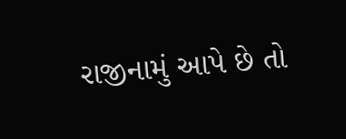રાજીનામું આપે છે તો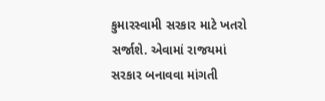કુમારસ્વામી સરકાર માટે ખતરો સર્જાશે. એવામાં રાજયમાં સરકાર બનાવવા માંગતી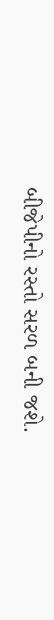બીજેપીનો રસ્તો સરળ બની જશે.